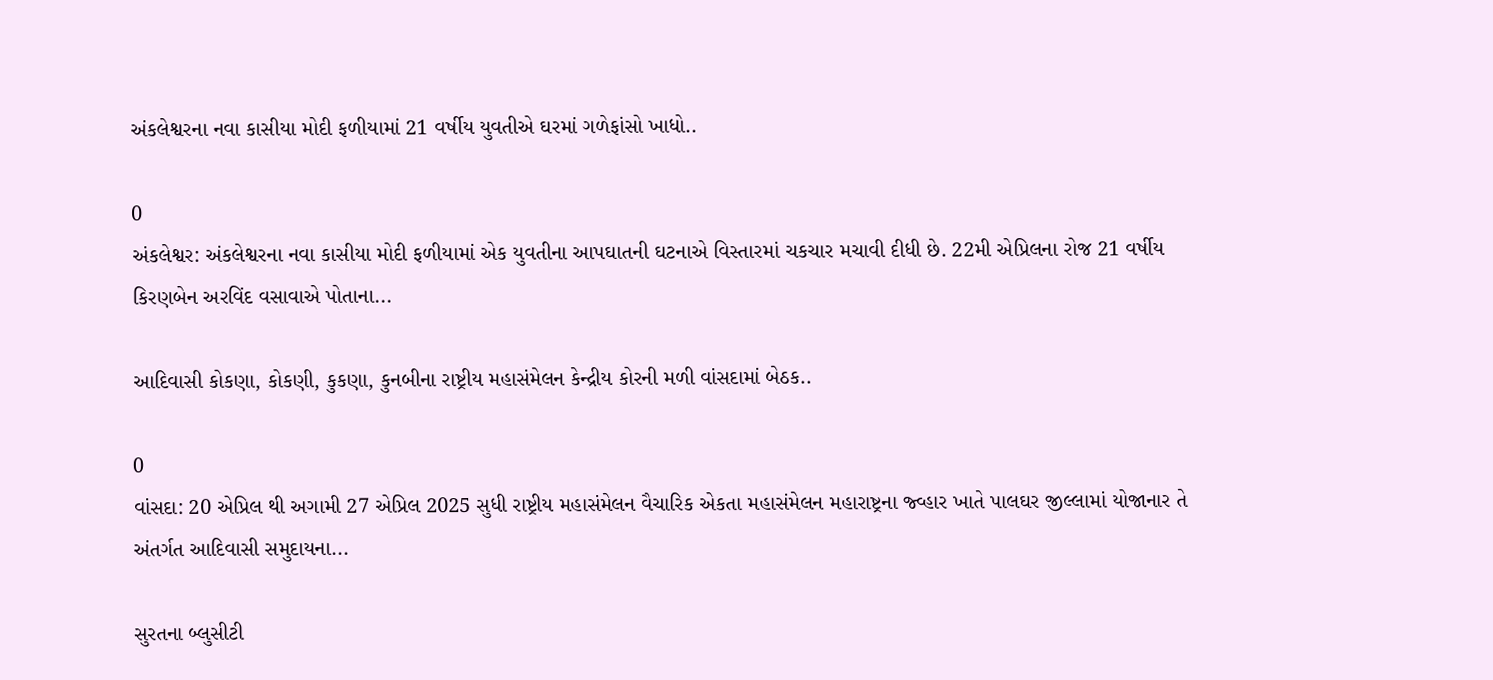અંકલેશ્વરના નવા કાસીયા મોદી ફળીયામાં 21 વર્ષીય યુવતીએ ઘરમાં ગળેફાંસો ખાધો..

0
અંકલેશ્વર: અંકલેશ્વરના નવા કાસીયા મોદી ફળીયામાં એક યુવતીના આપઘાતની ઘટનાએ વિસ્તારમાં ચકચાર મચાવી દીધી છે. 22મી એપ્રિલના રોજ 21 વર્ષીય કિરણબેન અરવિંદ વસાવાએ પોતાના...

આદિવાસી કોકણા, કોકણી, કુકણા, કુનબીના રાષ્ટ્રીય મહાસંમેલન કેન્દ્રીય કોરની મળી વાંસદામાં બેઠક..

0
વાંસદા: 20 એપ્રિલ થી અગામી 27 એપ્રિલ 2025 સુધી રાષ્ટ્રીય મહાસંમેલન વૈચારિક એકતા મહાસંમેલન મહારાષ્ટ્રના જ્વ્હાર ખાતે પાલઘર જીલ્લામાં યોજાનાર તે અંતર્ગત આદિવાસી સમુદાયના...

સુરતના બ્લુસીટી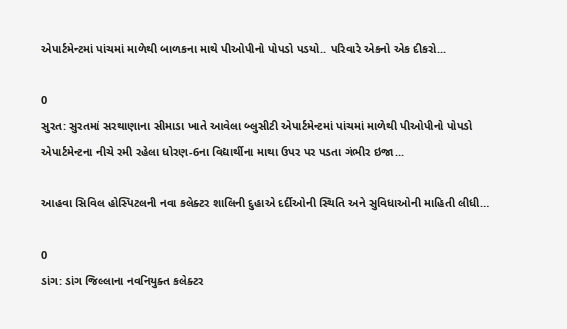એપાર્ટમેન્ટમાં પાંચમાં માળેથી બાળકના માથે પીઓપીનો પોપડો પડયો.. પરિવારે એકનો એક દીકરો...

0
સુરત: સુરતમાં સરથાણાના સીમાડા ખાતે આવેલા બ્લુસીટી એપાર્ટમેન્ટમાં પાંચમાં માળેથી પીઓપીનો પોપડો એપાર્ટમેન્ટના નીચે રમી રહેલા ધોરણ-6ના વિદ્યાર્થીના માથા ઉપર પર પડતા ગંભીર ઇજા...

આહવા સિવિલ હોસ્પિટલની નવા કલેક્ટર શાલિની દુહાએ દર્દીઓની સ્થિતિ અને સુવિધાઓની માહિતી લીધી…

0
ડાંગ: ડાંગ જિલ્લાના નવનિયુક્ત કલેક્ટર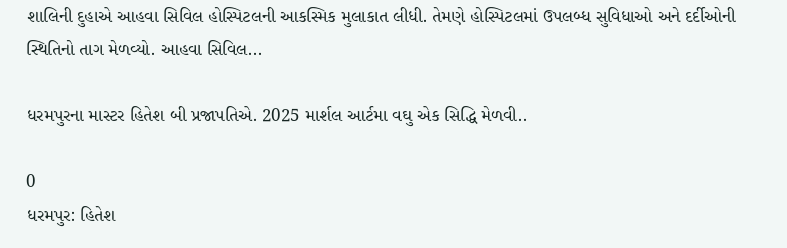શાલિની દુહાએ આહવા સિવિલ હોસ્પિટલની આકસ્મિક મુલાકાત લીધી. તેમણે હોસ્પિટલમાં ઉપલબ્ધ સુવિધાઓ અને દર્દીઓની સ્થિતિનો તાગ મેળવ્યો. આહવા સિવિલ...

ધરમપુરના માસ્ટર હિતેશ બી પ્રજાપતિએ. 2025 માર્શલ આર્ટમા વઘુ એક સિદ્ધિ મેળવી..

0
ધરમપુર: હિતેશ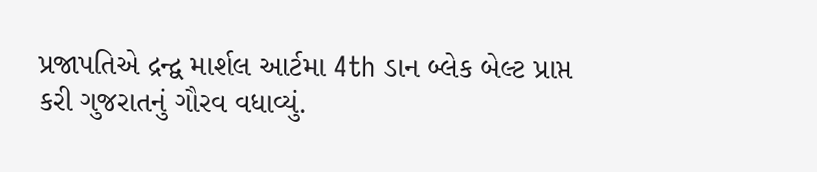પ્રજાપતિએ દ્રન્દ્વ માર્શલ આર્ટમા 4th ડાન બ્લેક બેલ્ટ પ્રાપ્ત કરી ગુજરાતનું ગૌરવ વધાવ્યું.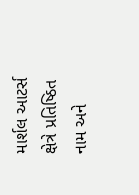માર્શલ આટર્સ ક્ષેત્રે પ્રતિષ્ઠિત નામ અને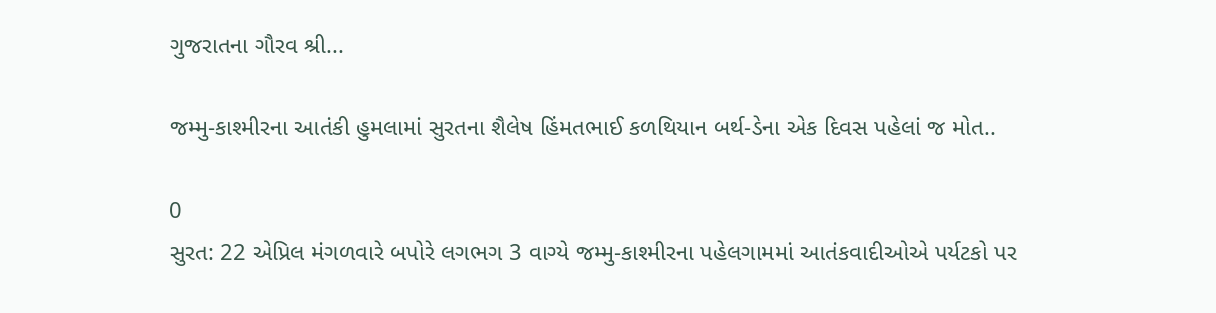ગુજરાતના ગૌરવ શ્રી...

જમ્મુ-કાશ્મીરના આતંકી હુમલામાં સુરતના શૈલેષ હિંમતભાઈ કળથિયાન બર્થ-ડેના એક દિવસ પહેલાં જ મોત..

0
સુરત: 22 એપ્રિલ મંગળવારે બપોરે લગભગ 3 વાગ્યે જમ્મુ-કાશ્મીરના પહેલગામમાં આતંકવાદીઓએ પર્યટકો પર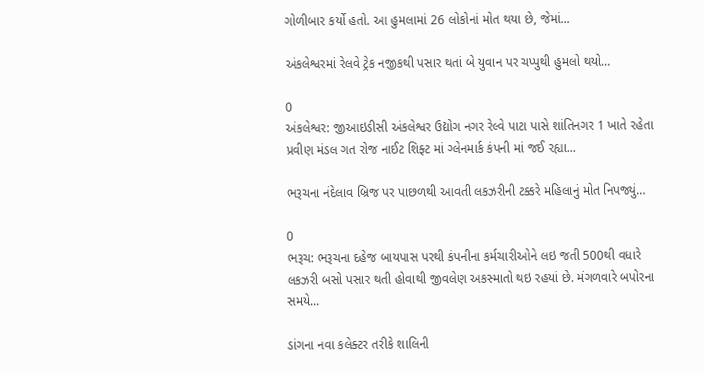ગોળીબાર કર્યો હતો. આ હુમલામાં 26 લોકોનાં મોત થયા છે, જેમાં...

અંકલેશ્વરમાં રેલવે ટ્રેક નજીકથી પસાર થતાં બે યુવાન પર ચપ્પુથી હુમલો થયો…

0
અંકલેશ્વર: જીઆઇડીસી અંકલેશ્વર ઉદ્યોગ નગર રેલ્વે પાટા પાસે શાંતિનગર 1 ખાતે રહેતા પ્રવીણ મંડલ ગત રોજ નાઈટ શિફ્ટ માં ગ્લેનમાર્ક કંપની માં જઈ રહ્યા...

ભરૂચના નંદેલાવ બ્રિજ પર પાછળથી આવતી લકઝરીની ટક્કરે મહિલાનું મોત નિપજ્યું…

0
ભરૂચ: ભરૂચના દહેજ બાયપાસ પરથી કંપનીના કર્મચારીઓને લઇ જતી 500થી વધારે લકઝરી બસો પસાર થતી હોવાથી જીવલેણ અકસ્માતો થઇ રહયાં છે. મંગળવારે બપોરના સમયે...

ડાંગના નવા કલેક્ટર તરીકે શાલિની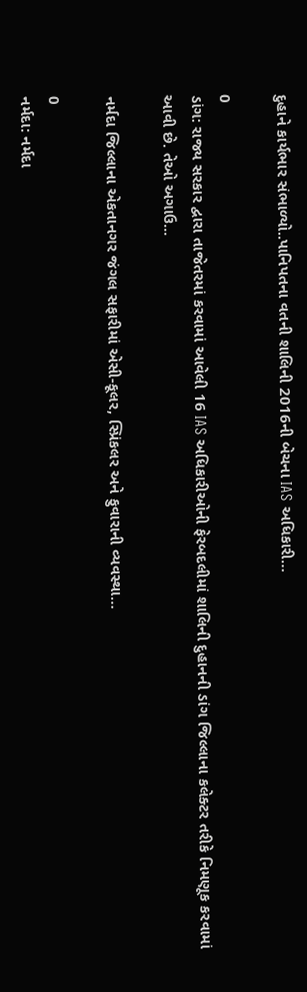દુહાને કાર્યભાર સંભાળ્યો..પાનિપતના વતની શાલિની 2016ની બેચના IAS અધિકારી…

0
ડાંગ: રાજ્ય સરકાર દ્વારા તાજેતરમાં કરવામાં આવેલી 16 IAS અધિકારીઓની ફેરબદલીમાં શાલિની દુહાનની ડાંગ જિલ્લાના કલેક્ટર તરીકે નિમણૂક કરવામાં આવી છે. તેઓ અગાઉ...

નર્મદા જિલ્લાના એકતાનગર જંગલ સફારીમાં એસી-કૂલર, સ્પ્રિંકલર અને ફુવારાની વ્યવસ્થા…

0
નર્મદા: નર્મદા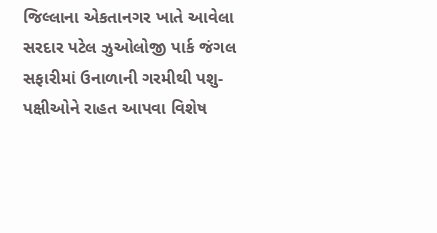જિલ્લાના એકતાનગર ખાતે આવેલા સરદાર પટેલ ઝુઓલોજી પાર્ક જંગલ સફારીમાં ઉનાળાની ગરમીથી પશુ-પક્ષીઓને રાહત આપવા વિશેષ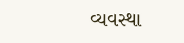વ્યવસ્થા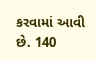કરવામાં આવી છે. 140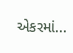એકરમાં...